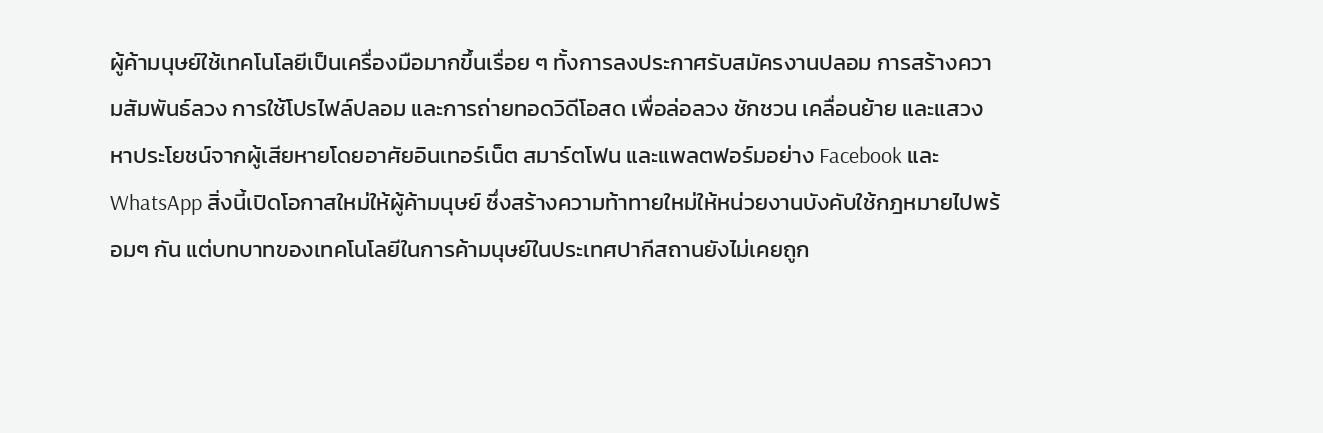ผู้ค้ามนุษย์ใช้เทคโนโลยีเป็นเครื่องมือมากขึ้นเรื่อย ๆ ทั้งการลงประกาศรับสมัครงานปลอม การสร้างความสัมพันธ์ลวง การใช้โปรไฟล์ปลอม และการถ่ายทอดวิดีโอสด เพื่อล่อลวง ชักชวน เคลื่อนย้าย และแสวงหาประโยชน์จากผู้เสียหายโดยอาศัยอินเทอร์เน็ต สมาร์ตโฟน และแพลตฟอร์มอย่าง Facebook และ WhatsApp สิ่งนี้เปิดโอกาสใหม่ให้ผู้ค้ามนุษย์ ซึ่งสร้างความท้าทายใหม่ให้หน่วยงานบังคับใช้กฎหมายไปพร้อมๆ กัน แต่บทบาทของเทคโนโลยีในการค้ามนุษย์ในประเทศปากีสถานยังไม่เคยถูก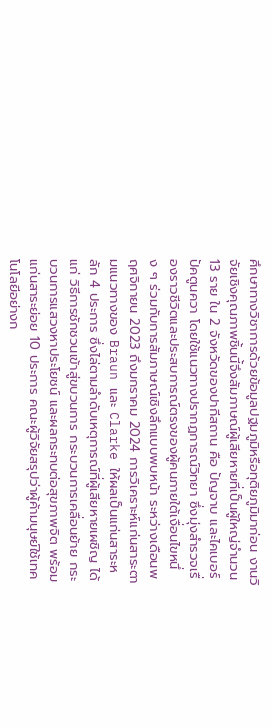ศึกษาทางวิชาการด้วยข้อมูลปฐมภูมิหรือทุติยภูมิมาก่อน งานวิจัยเชิงคุณภาพชิ้นนี้จึงสัมภาษณ์ผู้เสียหายที่เป็นผู้ใหญ่จำนวน 13 ราย ใน 2 จังหวัดของปากีสถาน คือ ปัญจาบ และไคเบอร์ปัคตูนควา โดยใช้แนวทางปรากฏการณ์วิทยา ซึ่งมุ่งสำรวจเรื่องราวชีวิตและประสบการณ์ตรงของผู้คนภายใต้เงื่อนไขหนึ่ง ๆ ร่วมกับการสัมภาษณ์เชิงลึกแบบพบหน้า ระหว่างเดือนพฤศจิกายน 2023 ถึงมกราคม 2024 การวิเคราะห์แก่นสาระตามแนวทางของ Braun และ Clarke ให้ผลเป็นแก่นสาระหลัก 4 ประการ ซึ่งไล่ตามลำดับเหตุการณ์ที่ผู้เสียหายเผชิญ ได้แก่ วิธีการชักชวนเข้าสู่ขบวนการ กระบวนการเคลื่อนย้าย กระบวนการแสวงหาประโยชน์ และผลกระทบต่อสุขภาพจิต พร้อมแก่นสาระย่อย 10 ประการ คณะผู้วิจัยสรุปว่าผู้ค้ามนุษย์ใช้เทคโนโลยีอย่างก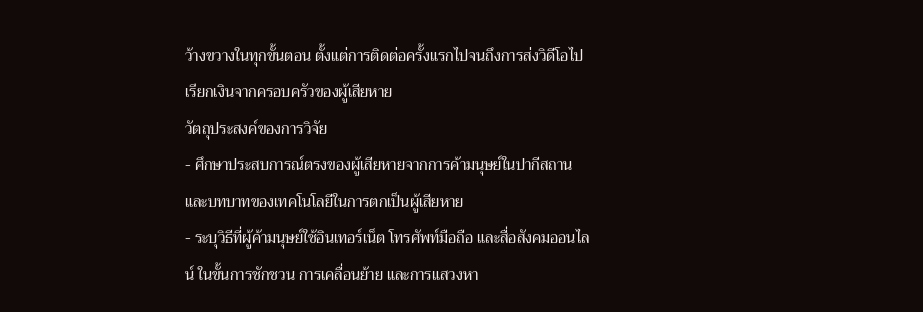ว้างขวางในทุกขั้นตอน ตั้งแต่การติดต่อครั้งแรกไปจนถึงการส่งวิดีโอไปเรียกเงินจากครอบครัวของผู้เสียหาย
วัตถุประสงค์ของการวิจัย
- ศึกษาประสบการณ์ตรงของผู้เสียหายจากการค้ามนุษย์ในปากีสถาน และบทบาทของเทคโนโลยีในการตกเป็นผู้เสียหาย
- ระบุวิธีที่ผู้ค้ามนุษย์ใช้อินเทอร์เน็ต โทรศัพท์มือถือ และสื่อสังคมออนไลน์ ในขั้นการชักชวน การเคลื่อนย้าย และการแสวงหา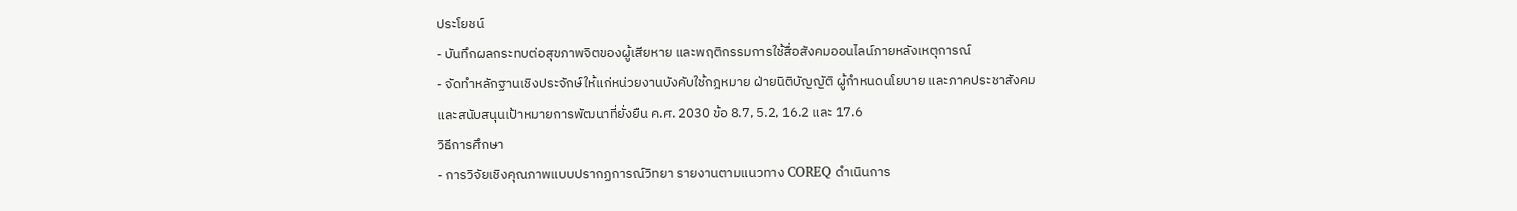ประโยชน์
- บันทึกผลกระทบต่อสุขภาพจิตของผู้เสียหาย และพฤติกรรมการใช้สื่อสังคมออนไลน์ภายหลังเหตุการณ์
- จัดทำหลักฐานเชิงประจักษ์ให้แก่หน่วยงานบังคับใช้กฎหมาย ฝ่ายนิติบัญญัติ ผู้กำหนดนโยบาย และภาคประชาสังคม และสนับสนุนเป้าหมายการพัฒนาที่ยั่งยืน ค.ศ. 2030 ข้อ 8.7, 5.2, 16.2 และ 17.6
วิธีการศึกษา
- การวิจัยเชิงคุณภาพแบบปรากฏการณ์วิทยา รายงานตามแนวทาง COREQ ดำเนินการ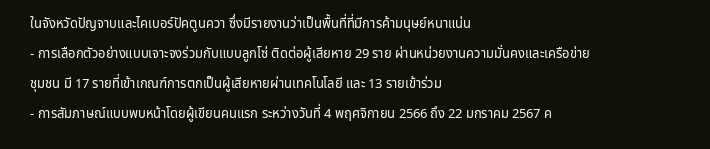ในจังหวัดปัญจาบและไคเบอร์ปัคตูนควา ซึ่งมีรายงานว่าเป็นพื้นที่ที่มีการค้ามนุษย์หนาแน่น
- การเลือกตัวอย่างแบบเจาะจงร่วมกับแบบลูกโซ่ ติดต่อผู้เสียหาย 29 ราย ผ่านหน่วยงานความมั่นคงและเครือข่ายชุมชน มี 17 รายที่เข้าเกณฑ์การตกเป็นผู้เสียหายผ่านเทคโนโลยี และ 13 รายเข้าร่วม
- การสัมภาษณ์แบบพบหน้าโดยผู้เขียนคนแรก ระหว่างวันที่ 4 พฤศจิกายน 2566 ถึง 22 มกราคม 2567 ค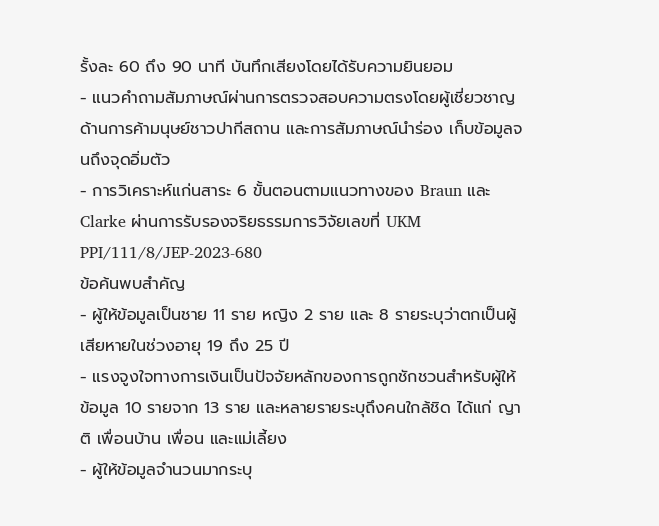รั้งละ 60 ถึง 90 นาที บันทึกเสียงโดยได้รับความยินยอม
- แนวคำถามสัมภาษณ์ผ่านการตรวจสอบความตรงโดยผู้เชี่ยวชาญด้านการค้ามนุษย์ชาวปากีสถาน และการสัมภาษณ์นำร่อง เก็บข้อมูลจนถึงจุดอิ่มตัว
- การวิเคราะห์แก่นสาระ 6 ขั้นตอนตามแนวทางของ Braun และ Clarke ผ่านการรับรองจริยธรรมการวิจัยเลขที่ UKM PPI/111/8/JEP-2023-680
ข้อค้นพบสำคัญ
- ผู้ให้ข้อมูลเป็นชาย 11 ราย หญิง 2 ราย และ 8 รายระบุว่าตกเป็นผู้เสียหายในช่วงอายุ 19 ถึง 25 ปี
- แรงจูงใจทางการเงินเป็นปัจจัยหลักของการถูกชักชวนสำหรับผู้ให้ข้อมูล 10 รายจาก 13 ราย และหลายรายระบุถึงคนใกล้ชิด ได้แก่ ญาติ เพื่อนบ้าน เพื่อน และแม่เลี้ยง
- ผู้ให้ข้อมูลจำนวนมากระบุ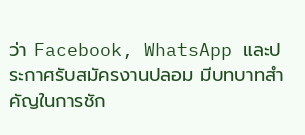ว่า Facebook, WhatsApp และประกาศรับสมัครงานปลอม มีบทบาทสำคัญในการชัก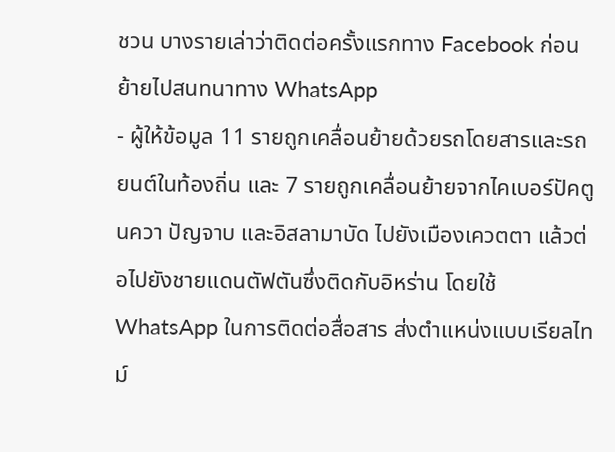ชวน บางรายเล่าว่าติดต่อครั้งแรกทาง Facebook ก่อนย้ายไปสนทนาทาง WhatsApp
- ผู้ให้ข้อมูล 11 รายถูกเคลื่อนย้ายด้วยรถโดยสารและรถยนต์ในท้องถิ่น และ 7 รายถูกเคลื่อนย้ายจากไคเบอร์ปัคตูนควา ปัญจาบ และอิสลามาบัด ไปยังเมืองเควตตา แล้วต่อไปยังชายแดนตัฟตันซึ่งติดกับอิหร่าน โดยใช้ WhatsApp ในการติดต่อสื่อสาร ส่งตำแหน่งแบบเรียลไทม์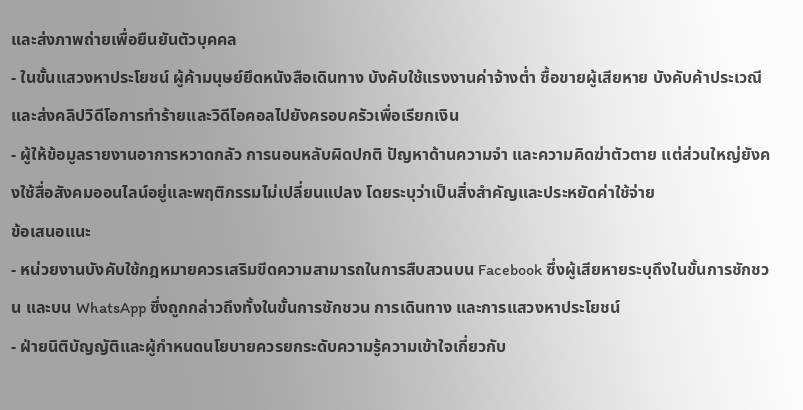และส่งภาพถ่ายเพื่อยืนยันตัวบุคคล
- ในขั้นแสวงหาประโยชน์ ผู้ค้ามนุษย์ยึดหนังสือเดินทาง บังคับใช้แรงงานค่าจ้างต่ำ ซื้อขายผู้เสียหาย บังคับค้าประเวณี และส่งคลิปวิดีโอการทำร้ายและวิดีโอคอลไปยังครอบครัวเพื่อเรียกเงิน
- ผู้ให้ข้อมูลรายงานอาการหวาดกลัว การนอนหลับผิดปกติ ปัญหาด้านความจำ และความคิดฆ่าตัวตาย แต่ส่วนใหญ่ยังคงใช้สื่อสังคมออนไลน์อยู่และพฤติกรรมไม่เปลี่ยนแปลง โดยระบุว่าเป็นสิ่งสำคัญและประหยัดค่าใช้จ่าย
ข้อเสนอแนะ
- หน่วยงานบังคับใช้กฎหมายควรเสริมขีดความสามารถในการสืบสวนบน Facebook ซึ่งผู้เสียหายระบุถึงในขั้นการชักชวน และบน WhatsApp ซึ่งถูกกล่าวถึงทั้งในขั้นการชักชวน การเดินทาง และการแสวงหาประโยชน์
- ฝ่ายนิติบัญญัติและผู้กำหนดนโยบายควรยกระดับความรู้ความเข้าใจเกี่ยวกับ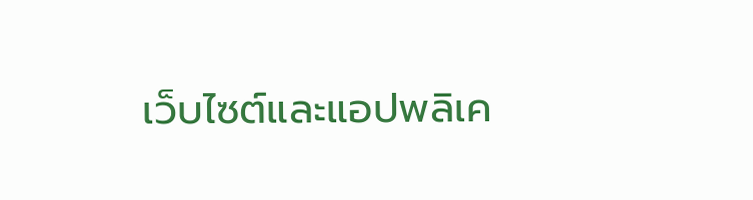เว็บไซต์และแอปพลิเค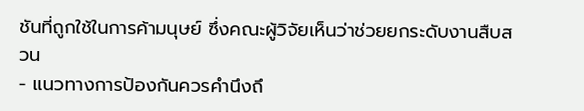ชันที่ถูกใช้ในการค้ามนุษย์ ซึ่งคณะผู้วิจัยเห็นว่าช่วยยกระดับงานสืบสวน
- แนวทางการป้องกันควรคำนึงถึ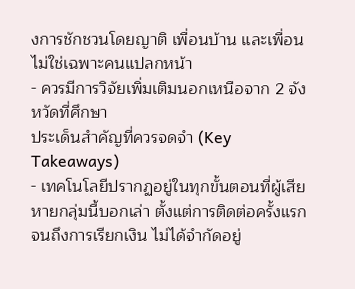งการชักชวนโดยญาติ เพื่อนบ้าน และเพื่อน ไม่ใช่เฉพาะคนแปลกหน้า
- ควรมีการวิจัยเพิ่มเติมนอกเหนือจาก 2 จังหวัดที่ศึกษา
ประเด็นสำคัญที่ควรจดจำ (Key Takeaways)
- เทคโนโลยีปรากฏอยู่ในทุกขั้นตอนที่ผู้เสียหายกลุ่มนี้บอกเล่า ตั้งแต่การติดต่อครั้งแรกจนถึงการเรียกเงิน ไม่ได้จำกัดอยู่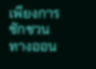เพียงการชักชวนทางออน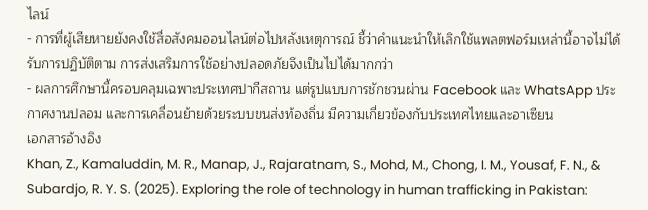ไลน์
- การที่ผู้เสียหายยังคงใช้สื่อสังคมออนไลน์ต่อไปหลังเหตุการณ์ ชี้ว่าคำแนะนำให้เลิกใช้แพลตฟอร์มเหล่านี้อาจไม่ได้รับการปฏิบัติตาม การส่งเสริมการใช้อย่างปลอดภัยจึงเป็นไปได้มากกว่า
- ผลการศึกษานี้ครอบคลุมเฉพาะประเทศปากีสถาน แต่รูปแบบการชักชวนผ่าน Facebook และ WhatsApp ประกาศงานปลอม และการเคลื่อนย้ายด้วยระบบขนส่งท้องถิ่น มีความเกี่ยวข้องกับประเทศไทยและอาเซียน
เอกสารอ้างอิง
Khan, Z., Kamaluddin, M. R., Manap, J., Rajaratnam, S., Mohd, M., Chong, I. M., Yousaf, F. N., & Subardjo, R. Y. S. (2025). Exploring the role of technology in human trafficking in Pakistan: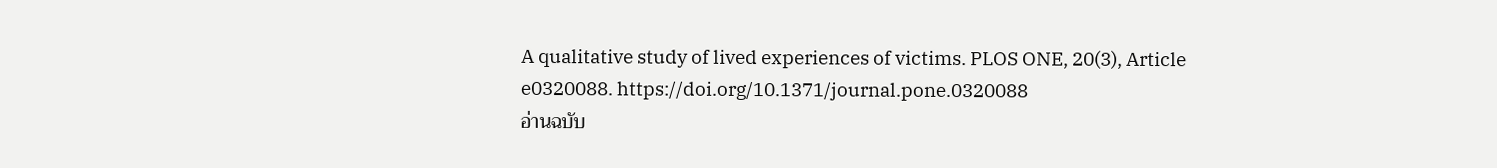A qualitative study of lived experiences of victims. PLOS ONE, 20(3), Article e0320088. https://doi.org/10.1371/journal.pone.0320088
อ่านฉบับ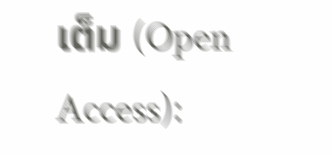เต็ม (Open Access):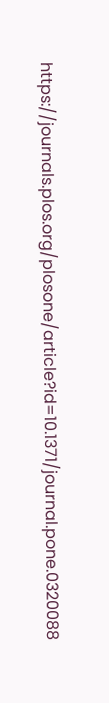https://journals.plos.org/plosone/article?id=10.1371/journal.pone.0320088